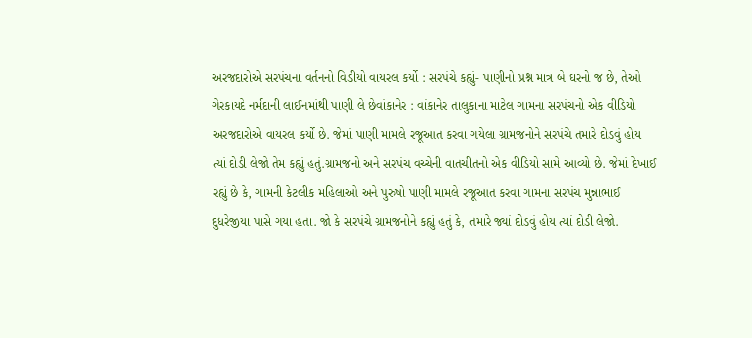અરજદારોએ સરપંચના વર્તનનો વિડીયો વાયરલ કર્યો : સરપંચે કહ્યું- પાણીનો પ્રશ્ન માત્ર બે ઘરનો જ છે, તેઓ ગેરકાયદે નર્મદાની લાઈનમાંથી પાણી લે છેવાંકાનેર : વાંકાનેર તાલુકાના માટેલ ગામના સરપંચનો એક વીડિયો અરજદારોએ વાયરલ કર્યો છે. જેમાં પાણી મામલે રજૂઆત કરવા ગયેલા ગ્રામજનોને સરપંચે તમારે દોડવું હોય ત્યાં દોડી લેજો તેમ કહ્યું હતું.ગ્રામજનો અને સરપંચ વચ્ચેની વાતચીતનો એક વીડિયો સામે આવ્યો છે. જેમાં દેખાઈ રહ્યું છે કે, ગામની કેટલીક મહિલાઓ અને પુરુષો પાણી મામલે રજૂઆત કરવા ગામના સરપંચ મુન્નાભાઈ દુધરેજીયા પાસે ગયા હતા. જો કે સરપંચે ગ્રામજનોને કહ્યું હતું કે, તમારે જ્યાં દોડવું હોય ત્યાં દોડી લેજો.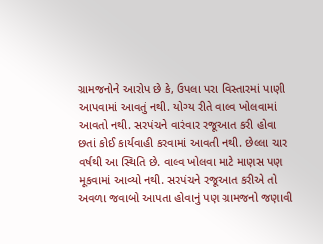ગ્રામજનોને આરોપ છે કે, ઉપલા પરા વિસ્તારમાં પાણી આપવામાં આવતું નથી. યોગ્ય રીતે વાલ્વ ખોલવામાં આવતો નથી. સરપંચને વારંવાર રજૂઆત કરી હોવા છતાં કોઈ કાર્યવાહી કરવામાં આવતી નથી. છેલ્લા ચાર વર્ષથી આ સ્થિતિ છે. વાલ્વ ખોલવા માટે માણસ પણ મૂકવામાં આવ્યો નથી. સરપંચને રજૂઆત કરીએ તો અવળા જવાબો આપતા હોવાનું પણ ગ્રામજનો જણાવી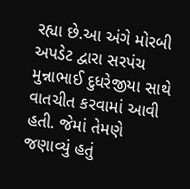રહ્યા છે.આ અંગે મોરબી અપડેટ દ્વારા સરપંચ મુન્નાભાઈ દુધરેજીયા સાથે વાતચીત કરવામાં આવી હતી. જેમાં તેમણે જણાવ્યું હતું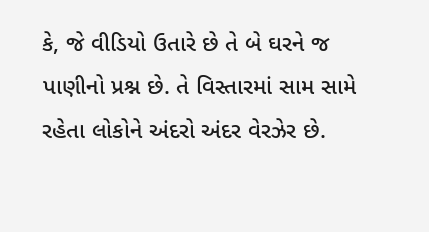કે, જે વીડિયો ઉતારે છે તે બે ઘરને જ પાણીનો પ્રશ્ન છે. તે વિસ્તારમાં સામ સામે રહેતા લોકોને અંદરો અંદર વેરઝેર છે.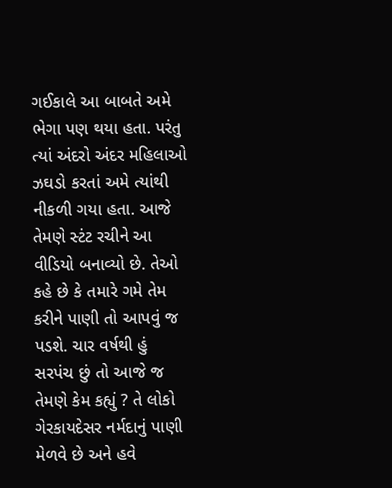ગઈકાલે આ બાબતે અમે ભેગા પણ થયા હતા. પરંતુ ત્યાં અંદરો અંદર મહિલાઓ ઝઘડો કરતાં અમે ત્યાંથી નીકળી ગયા હતા. આજે તેમણે સ્ટંટ રચીને આ વીડિયો બનાવ્યો છે. તેઓ કહે છે કે તમારે ગમે તેમ કરીને પાણી તો આપવું જ પડશે. ચાર વર્ષથી હું સરપંચ છું તો આજે જ તેમણે કેમ કહ્યું ? તે લોકો ગેરકાયદેસર નર્મદાનું પાણી મેળવે છે અને હવે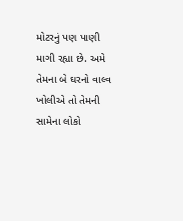મોટરનું પણ પાણી માગી રહ્યા છે. અમે તેમના બે ઘરનો વાલ્વ ખોલીએ તો તેમની સામેના લોકો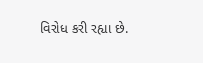વિરોધ કરી રહ્યા છે.